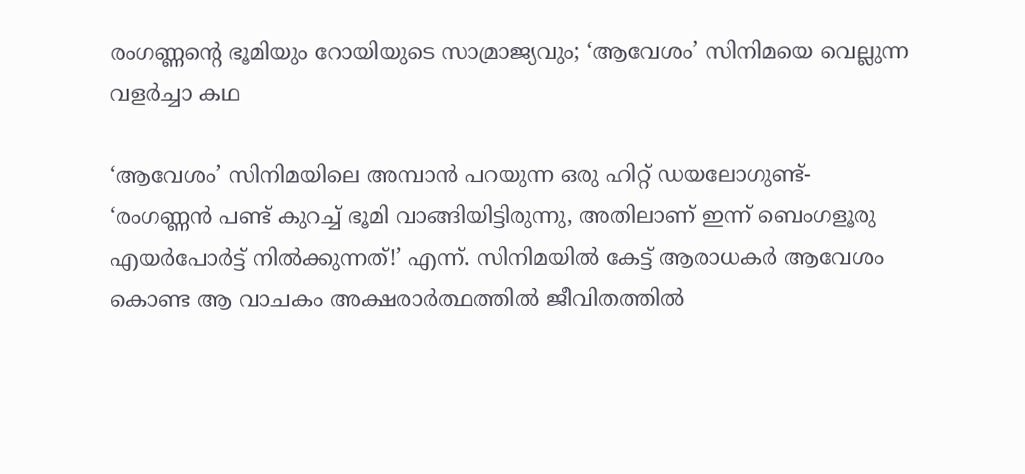രംഗണ്ണന്റെ ഭൂമിയും റോയിയുടെ സാമ്രാജ്യവും; ‘ആവേശം’ സിനിമയെ വെല്ലുന്ന വളര്‍ച്ചാ കഥ

‘ആവേശം’ സിനിമയിലെ അമ്പാന്‍ പറയുന്ന ഒരു ഹിറ്റ് ഡയലോഗുണ്ട്- ‘രംഗണ്ണന്‍ പണ്ട് കുറച്ച് ഭൂമി വാങ്ങിയിട്ടിരുന്നു, അതിലാണ് ഇന്ന് ബെംഗളൂരു എയര്‍പോര്‍ട്ട് നില്‍ക്കുന്നത്!’ എന്ന്. സിനിമയില്‍ കേട്ട് ആരാധകര്‍ ആവേശം കൊണ്ട ആ വാചകം അക്ഷരാര്‍ത്ഥത്തില്‍ ജീവിതത്തില്‍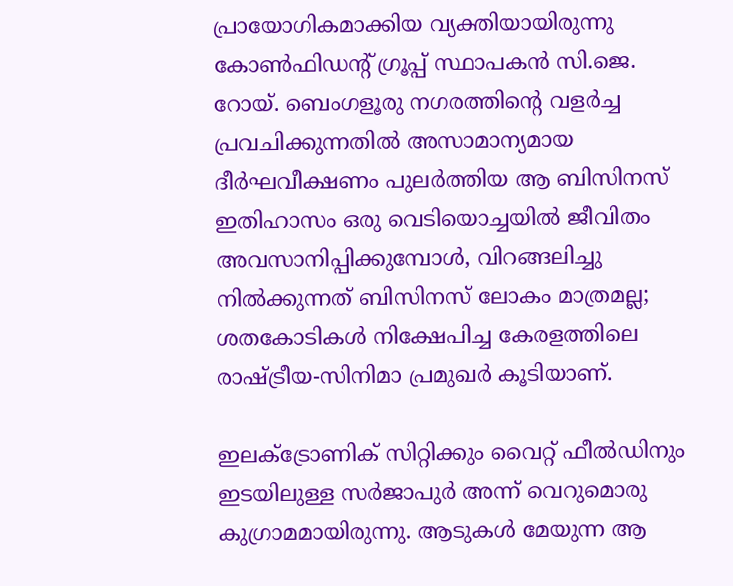പ്രായോഗികമാക്കിയ വ്യക്തിയായിരുന്നു കോണ്‍ഫിഡന്റ് ഗ്രൂപ്പ് സ്ഥാപകന്‍ സി.ജെ. റോയ്. ബെംഗളൂരു നഗരത്തിന്റെ വളര്‍ച്ച പ്രവചിക്കുന്നതില്‍ അസാമാന്യമായ ദീര്‍ഘവീക്ഷണം പുലര്‍ത്തിയ ആ ബിസിനസ് ഇതിഹാസം ഒരു വെടിയൊച്ചയില്‍ ജീവിതം അവസാനിപ്പിക്കുമ്പോള്‍, വിറങ്ങലിച്ചു നില്‍ക്കുന്നത് ബിസിനസ് ലോകം മാത്രമല്ല; ശതകോടികള്‍ നിക്ഷേപിച്ച കേരളത്തിലെ രാഷ്ട്രീയ-സിനിമാ പ്രമുഖര്‍ കൂടിയാണ്.

ഇലക്ട്രോണിക് സിറ്റിക്കും വൈറ്റ് ഫീല്‍ഡിനും ഇടയിലുള്ള സര്‍ജാപുര്‍ അന്ന് വെറുമൊരു കുഗ്രാമമായിരുന്നു. ആടുകള്‍ മേയുന്ന ആ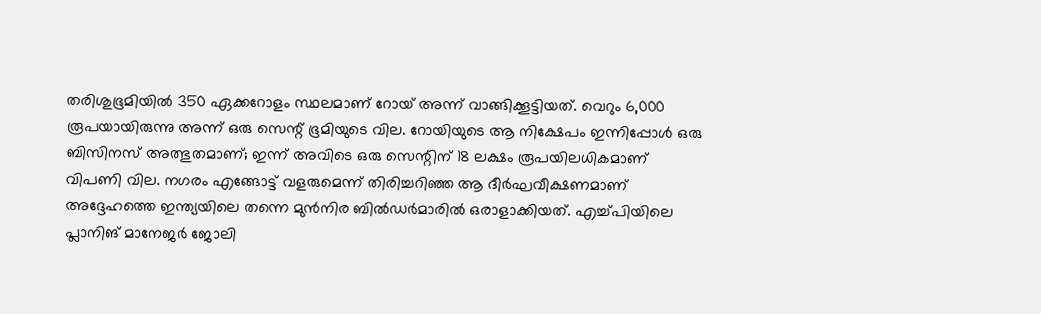തരിശുഭൂമിയില്‍ 350 ഏക്കറോളം സ്ഥലമാണ് റോയ് അന്ന് വാങ്ങിക്കൂട്ടിയത്. വെറും 6,000 രൂപയായിരുന്നു അന്ന് ഒരു സെന്റ് ഭൂമിയുടെ വില. റോയിയുടെ ആ നിക്ഷേപം ഇന്നിപ്പോള്‍ ഒരു ബിസിനസ് അത്ഭുതമാണ്; ഇന്ന് അവിടെ ഒരു സെന്റിന് 18 ലക്ഷം രൂപയിലധികമാണ് വിപണി വില. നഗരം എങ്ങോട്ട് വളരുമെന്ന് തിരിച്ചറിഞ്ഞ ആ ദീര്‍ഘവീക്ഷണമാണ് അദ്ദേഹത്തെ ഇന്ത്യയിലെ തന്നെ മുന്‍നിര ബില്‍ഡര്‍മാരില്‍ ഒരാളാക്കിയത്. എച്ച്പിയിലെ പ്ലാനിങ് മാനേജര്‍ ജോലി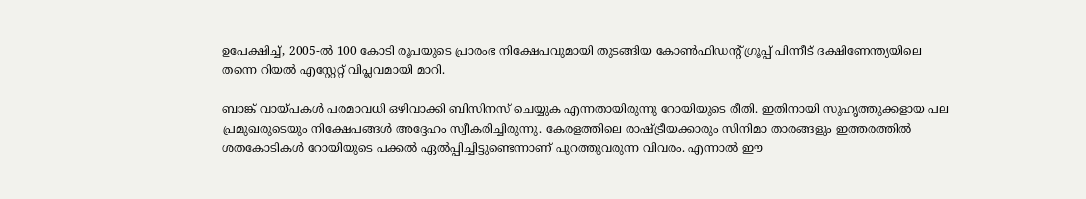ഉപേക്ഷിച്ച്, 2005-ല്‍ 100 കോടി രൂപയുടെ പ്രാരംഭ നിക്ഷേപവുമായി തുടങ്ങിയ കോണ്‍ഫിഡന്റ് ഗ്രൂപ്പ് പിന്നീട് ദക്ഷിണേന്ത്യയിലെ തന്നെ റിയല്‍ എസ്റ്റേറ്റ് വിപ്ലവമായി മാറി.

ബാങ്ക് വായ്പകള്‍ പരമാവധി ഒഴിവാക്കി ബിസിനസ് ചെയ്യുക എന്നതായിരുന്നു റോയിയുടെ രീതി. ഇതിനായി സുഹൃത്തുക്കളായ പല പ്രമുഖരുടെയും നിക്ഷേപങ്ങള്‍ അദ്ദേഹം സ്വീകരിച്ചിരുന്നു. കേരളത്തിലെ രാഷ്ട്രീയക്കാരും സിനിമാ താരങ്ങളും ഇത്തരത്തില്‍ ശതകോടികള്‍ റോയിയുടെ പക്കല്‍ ഏല്‍പ്പിച്ചിട്ടുണ്ടെന്നാണ് പുറത്തുവരുന്ന വിവരം. എന്നാല്‍ ഈ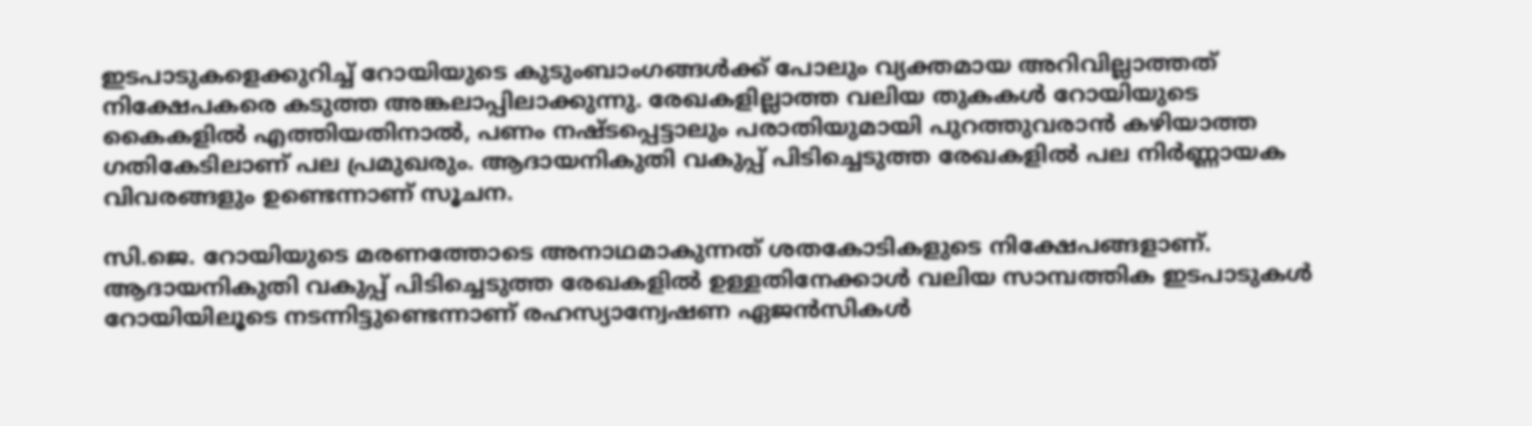ഇടപാടുകളെക്കുറിച്ച് റോയിയുടെ കുടുംബാംഗങ്ങള്‍ക്ക് പോലും വ്യക്തമായ അറിവില്ലാത്തത് നിക്ഷേപകരെ കടുത്ത അങ്കലാപ്പിലാക്കുന്നു. രേഖകളില്ലാത്ത വലിയ തുകകള്‍ റോയിയുടെ കൈകളില്‍ എത്തിയതിനാല്‍, പണം നഷ്ടപ്പെട്ടാലും പരാതിയുമായി പുറത്തുവരാന്‍ കഴിയാത്ത ഗതികേടിലാണ് പല പ്രമുഖരും. ആദായനികുതി വകുപ്പ് പിടിച്ചെടുത്ത രേഖകളില്‍ പല നിര്‍ണ്ണായക വിവരങ്ങളും ഉണ്ടെന്നാണ് സൂചന.

സി.ജെ. റോയിയുടെ മരണത്തോടെ അനാഥമാകുന്നത് ശതകോടികളുടെ നിക്ഷേപങ്ങളാണ്. ആദായനികുതി വകുപ്പ് പിടിച്ചെടുത്ത രേഖകളില്‍ ഉള്ളതിനേക്കാള്‍ വലിയ സാമ്പത്തിക ഇടപാടുകള്‍ റോയിയിലൂടെ നടന്നിട്ടുണ്ടെന്നാണ് രഹസ്യാന്വേഷണ ഏജന്‍സികള്‍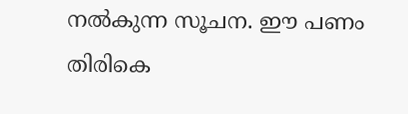നല്‍കുന്ന സൂചന. ഈ പണം തിരികെ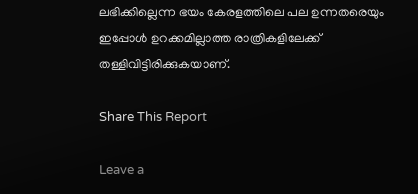ലഭിക്കില്ലെന്ന ഭയം കേരളത്തിലെ പല ഉന്നതരെയും ഇപ്പോള്‍ ഉറക്കമില്ലാത്ത രാത്രികളിലേക്ക് തള്ളിവിട്ടിരിക്കുകയാണ്.

Share This Report

Leave a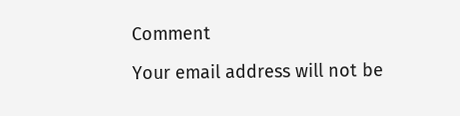Comment

Your email address will not be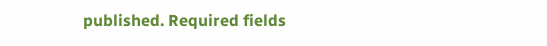published. Required fields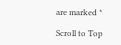are marked *

Scroll to Top